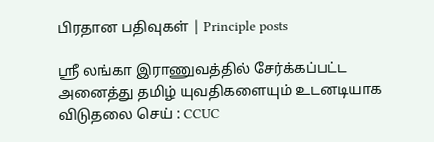பிரதான பதிவுகள் | Principle posts

ஸ்ரீ லங்கா இராணுவத்தில் சேர்க்கப்பட்ட அனைத்து தமிழ் யுவதிகளையும் உடனடியாக விடுதலை செய் : CCUC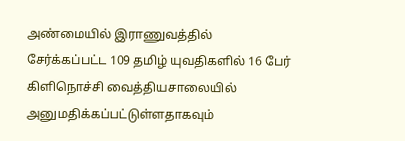அண்மையில் இராணுவத்தில் சேர்க்கப்பட்ட 109 தமிழ் யுவதிகளில் 16 பேர் கிளிநொச்சி வைத்தியசாலையில் அனுமதிக்கப்பட்டுள்ளதாகவும்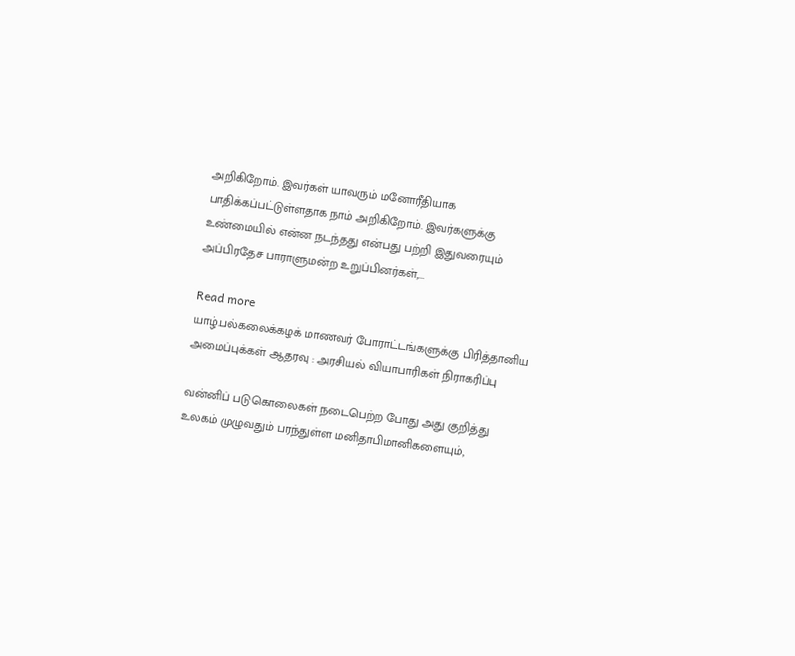அறிகிறோம். இவர்கள் யாவரும் மனோரீதியாக பாதிக்கப்பட்டுள்ளதாக நாம் அறிகிறோம். இவர்களுக்கு உண்மையில் என்ன நடந்தது என்பது பற்றி இதுவரையும் அப்பிரதேச பாராளுமன்ற உறுப்பினர்கள்,...

Read more
யாழ்.பல்கலைக்கழக் மாணவர் போராட்டங்களுக்கு பிரித்தானிய அமைப்புக்கள் ஆதரவு : அரசியல் வியாபாரிகள் நிராகரிப்பு

வன்னிப் படுகொலைகள் நடைபெற்ற போது அது குறித்து உலகம் முழுவதும் பரந்துள்ள மனிதாபிமானிகளையும்,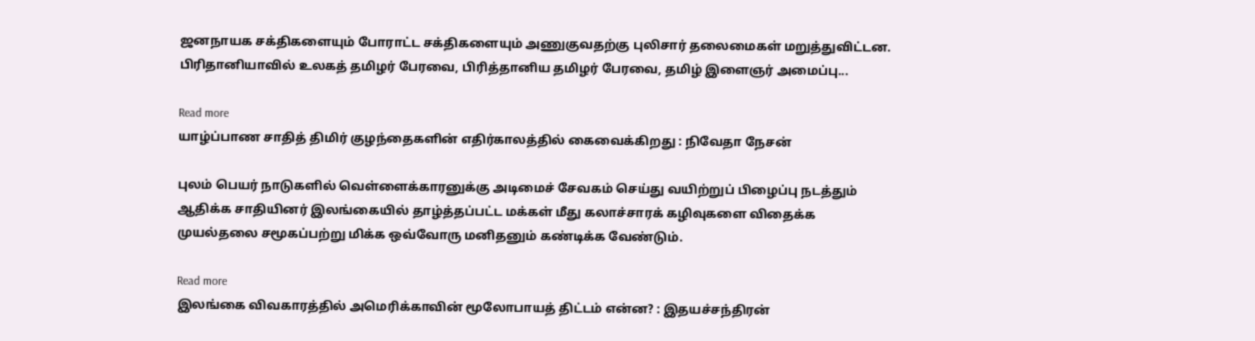ஜனநாயக சக்திகளையும் போராட்ட சக்திகளையும் அணுகுவதற்கு புலிசார் தலைமைகள் மறுத்துவிட்டன. பிரிதானியாவில் உலகத் தமிழர் பேரவை, பிரித்தானிய தமிழர் பேரவை, தமிழ் இளைஞர் அமைப்பு...

Read more
யாழ்ப்பாண சாதித் திமிர் குழந்தைகளின் எதிர்காலத்தில் கைவைக்கிறது : நிவேதா நேசன்

புலம் பெயர் நாடுகளில் வெள்ளைக்காரனுக்கு அடிமைச் சேவகம் செய்து வயிற்றுப் பிழைப்பு நடத்தும் ஆதிக்க சாதியினர் இலங்கையில் தாழ்த்தப்பட்ட மக்கள் மீது கலாச்சாரக் கழிவுகளை விதைக்க முயல்தலை சமூகப்பற்று மிக்க ஒவ்வோரு மனிதனும் கண்டிக்க வேண்டும்.

Read more
இலங்கை விவகாரத்தில் அமெரிக்காவின் மூலோபாயத் திட்டம் என்ன? : இதயச்சந்திரன்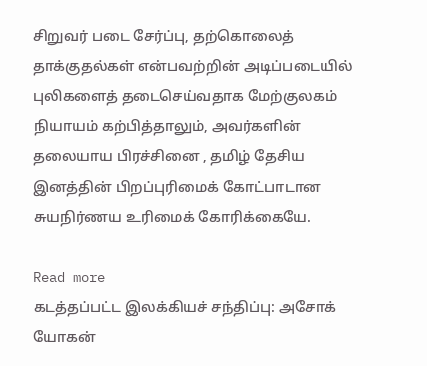சிறுவர் படை சேர்ப்பு, தற்கொலைத் தாக்குதல்கள் என்பவற்றின் அடிப்படையில் புலிகளைத் தடைசெய்வதாக மேற்குலகம் நியாயம் கற்பித்தாலும், அவர்களின் தலையாய பிரச்சினை , தமிழ் தேசிய இனத்தின் பிறப்புரிமைக் கோட்பாடான சுயநிர்ணய உரிமைக் கோரிக்கையே.

Read more
கடத்தப்பட்ட இலக்கியச் சந்திப்பு: அசோக் யோகன்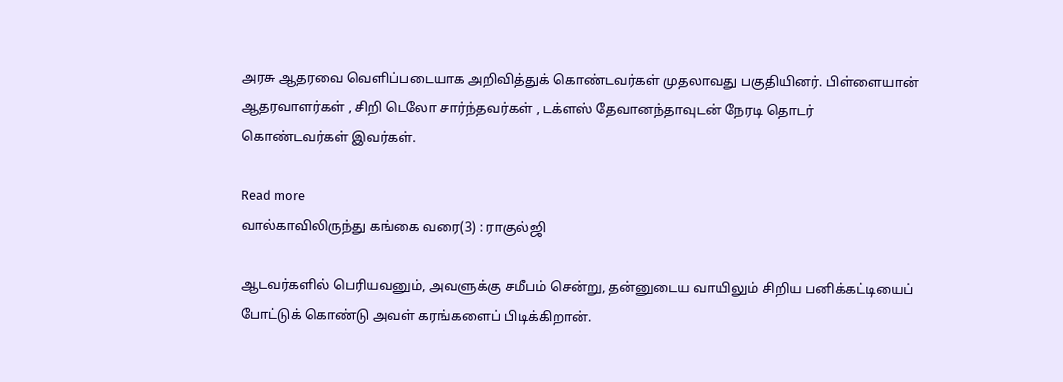அரசு ஆதரவை வெளிப்படையாக அறிவித்துக் கொண்டவர்கள் முதலாவது பகுதியினர். பிள்ளையான் ஆதரவாளர்கள் , சிறி டெலோ சார்ந்தவர்கள் , டக்ளஸ் தேவானந்தாவுடன் நேரடி தொடர் கொண்டவர்கள் இவர்கள்.

Read more
வால்காவிலிருந்து கங்கை வரை(3) : ராகுல்ஜி

ஆடவர்களில் பெரியவனும், அவளுக்கு சமீபம் சென்று, தன்னுடைய வாயிலும் சிறிய பனிக்கட்டியைப் போட்டுக் கொண்டு அவள் கரங்களைப் பிடிக்கிறான்.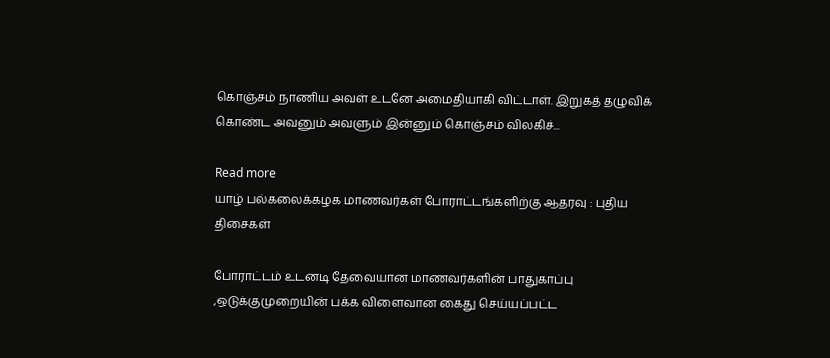கொஞ்சம் நாணிய அவள் உடனே அமைதியாகி விட்டாள். இறுகத் தழுவிக் கொண்ட அவனும் அவளும் இன்னும் கொஞ்சம் விலகிச்...

Read more
யாழ் பல்கலைக்கழக மாணவர்கள் போராட்டங்களிற்கு ஆதரவு : புதிய திசைகள்

போராட்டம் உடனடி தேவையான மாணவர்களின் பாதுகாப்பு ,ஒடுக்குமுறையின் பக்க விளைவான கைது செய்யப்பட்ட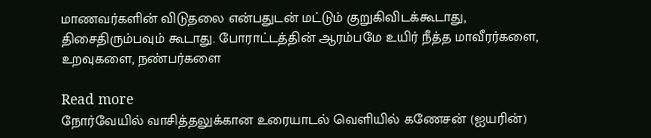மாணவர்களின் விடுதலை என்பதுடன் மட்டும் குறுகிவிடக்கூடாது, திசைதிரும்பவும் கூடாது. போராட்டத்தின் ஆரம்பமே உயிர் நீத்த மாவீரர்களை, உறவுகளை, நண்பர்களை

Read more
நோர்வேயில் வாசித்தலுக்கான உரையாடல் வெளியில் கணேசன் (ஐயரின்)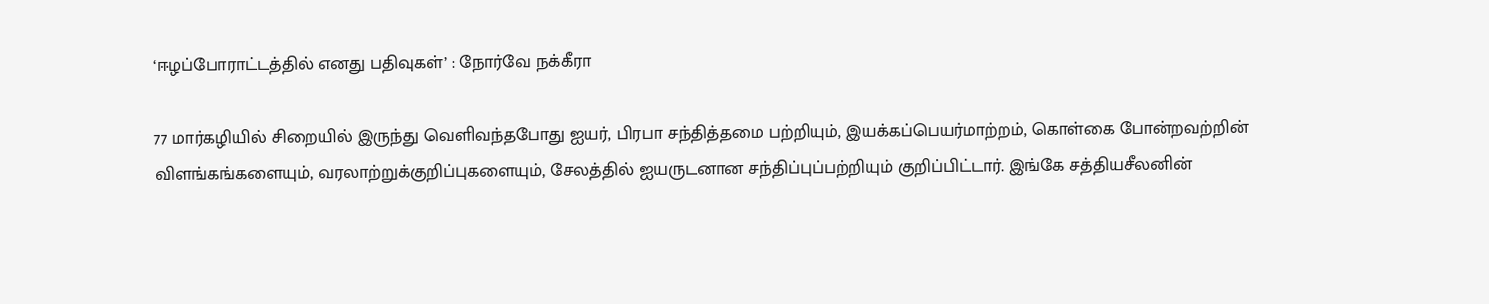‘ஈழப்போராட்டத்தில் எனது பதிவுகள்’ : நோர்வே நக்கீரா

77 மார்கழியில் சிறையில் இருந்து வெளிவந்தபோது ஐயர், பிரபா சந்தித்தமை பற்றியும், இயக்கப்பெயர்மாற்றம், கொள்கை போன்றவற்றின் விளங்கங்களையும், வரலாற்றுக்குறிப்புகளையும், சேலத்தில் ஐயருடனான சந்திப்புப்பற்றியும் குறிப்பிட்டார். இங்கே சத்தியசீலனின்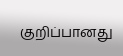குறிப்பானது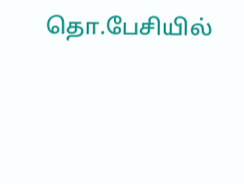தொ.பேசியில்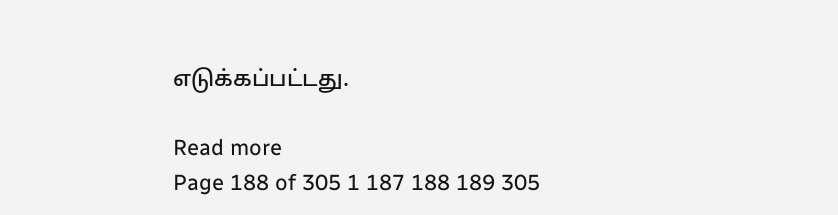எடுக்கப்பட்டது.

Read more
Page 188 of 305 1 187 188 189 305